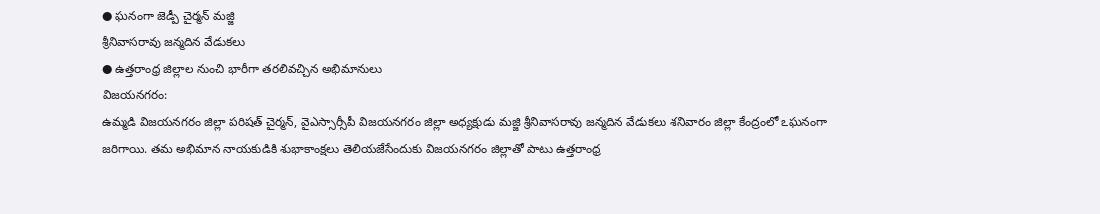● ఘనంగా జెడ్పీ చైర్మన్ మజ్జి
శ్రీనివాసరావు జన్మదిన వేడుకలు
● ఉత్తరాంధ్ర జిల్లాల నుంచి భారీగా తరలివచ్చిన అభిమానులు
విజయనగరం:
ఉమ్మడి విజయనగరం జిల్లా పరిషత్ చైర్మన్, వైఎస్సార్సీపీ విజయనగరం జిల్లా అధ్యక్షుడు మజ్జి శ్రీనివాసరావు జన్మదిన వేడుకలు శనివారం జిల్లా కేంద్రంలో ఽఘనంగా జరిగాయి. తమ అభిమాన నాయకుడికి శుభాకాంక్షలు తెలియజేసేందుకు విజయనగరం జిల్లాతో పాటు ఉత్తరాంధ్ర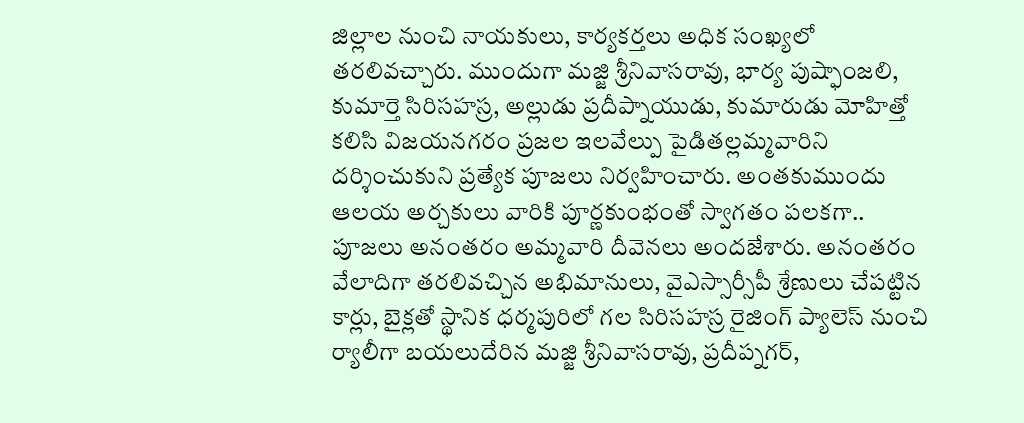జిల్లాల నుంచి నాయకులు, కార్యకర్తలు అధిక సంఖ్యలో తరలివచ్చారు. ముందుగా మజ్జి శ్రీనివాసరావు, భార్య పుష్ఫాంజలి, కుమార్తె సిరిసహస్ర, అల్లుడు ప్రదీప్నాయుడు, కుమారుడు మోహిత్తో కలిసి విజయనగరం ప్రజల ఇలవేల్పు పైడితల్లమ్మవారిని దర్శించుకుని ప్రత్యేక పూజలు నిర్వహించారు. అంతకుముందు ఆలయ అర్చకులు వారికి పూర్ణకుంభంతో స్వాగతం పలకగా.. పూజలు అనంతరం అమ్మవారి దీవెనలు అందజేశారు. అనంతరం వేలాదిగా తరలివచ్చిన అభిమానులు, వైఎస్సార్సీపీ శ్రేణులు చేపట్టిన కార్లు, బైక్లతో స్థానిక ధర్మపురిలో గల సిరిసహస్ర రైజింగ్ ప్యాలెస్ నుంచి ర్యాలీగా బయలుదేరిన మజ్జి శ్రీనివాసరావు, ప్రదీప్నగర్,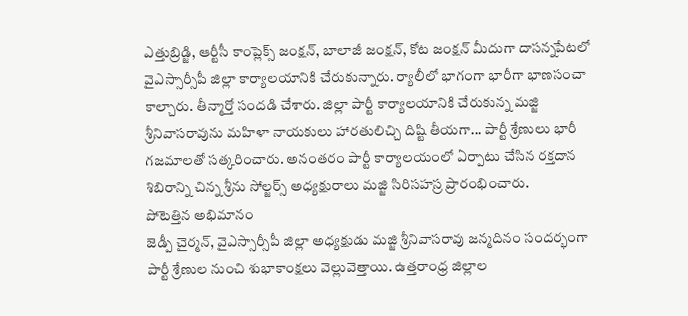ఎత్తుబ్రిడ్జి, ఆర్టీసీ కాంప్లెక్స్ జంక్షన్, బాలాజీ జంక్షన్, కోట జంక్షన్ మీదుగా దాసన్నపేటలో వైఎస్సార్సీపీ జిల్లా కార్యాలయానికి చేరుకున్నారు. ర్యాలీలో భాగంగా భారీగా భాణసంచా కాల్చారు. తీన్మార్తో సందడి చేశారు. జిల్లా పార్టీ కార్యాలయానికి చేరుకున్న మజ్జి శ్రీనివాసరావును మహిళా నాయకులు హారతులిచ్చి దిష్టి తీయగా... పార్టీ శ్రేణులు భారీ గజమాలతో సత్కరించారు. అనంతరం పార్టీ కార్యాలయంలో ఏర్పాటు చేసిన రక్తదాన శిబిరాన్ని చిన్న శ్రీను సోల్జర్స్ అధ్యక్షురాలు మజ్జి సిరిసహస్ర ప్రారంభించారు.
పోటెత్తిన అభిమానం
జెడ్పీ చైర్మన్, వైఎస్సార్సీపీ జిల్లా అధ్యక్షుడు మజ్జి శ్రీనివాసరావు జన్మదినం సందర్భంగా పార్టీ శ్రేణుల నుంచి శుభాకాంక్షలు వెల్లువెత్తాయి. ఉత్తరాంధ్ర జిల్లాల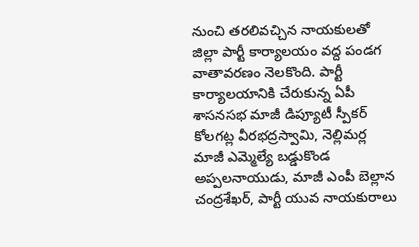నుంచి తరలివచ్చిన నాయకులతో జిల్లా పార్టీ కార్యాలయం వద్ద పండగ వాతావరణం నెలకొంది. పార్టీ కార్యాలయానికి చేరుకున్న ఏపీ శాసనసభ మాజీ డిప్యూటీ స్పీకర్ కోలగట్ల వీరభద్రస్వామి, నెల్లిమర్ల మాజీ ఎమ్మెల్యే బడ్డుకొండ అప్పలనాయుడు, మాజీ ఎంపీ బెల్లాన చంద్రశేఖర్, పార్టీ యువ నాయకురాలు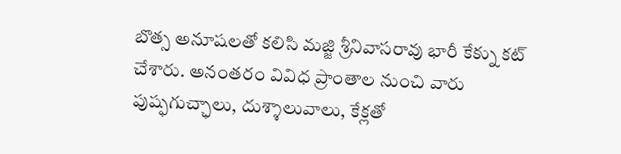బొత్స అనూషలతో కలిసి మజ్జి శ్రీనివాసరావు భారీ కేక్ను కట్ చేశారు. అనంతరం వివిధ ప్రాంతాల నుంచి వారు పుష్ఫగుచ్ఛాలు, దుశ్శాలువాలు, కేక్లతో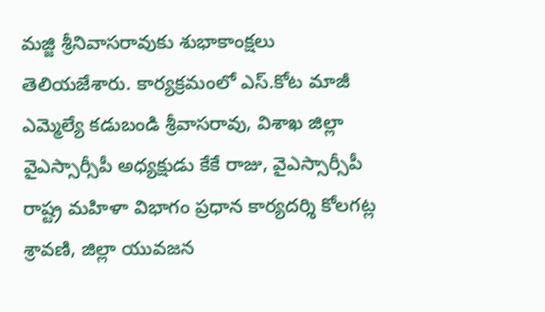మజ్జి శ్రీనివాసరావుకు శుభాకాంక్షలు తెలియజేశారు. కార్యక్రమంలో ఎస్.కోట మాజీ ఎమ్మెల్యే కడుబండి శ్రీవాసరావు, విశాఖ జిల్లా వైఎస్సార్సీపీ అధ్యక్షుడు కేకే రాజు, వైఎస్సార్సీపీ రాష్ట్ర మహిళా విభాగం ప్రధాన కార్యదర్శి కోలగట్ల శ్రావణి, జిల్లా యువజన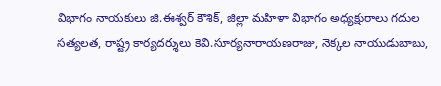విభాగం నాయకులు జి.ఈశ్వర్ కౌశిక్, జిల్లా మహిళా విభాగం అధ్యక్షురాలు గదుల సత్యలత, రాష్ట్ర కార్యదర్శులు కెవి.సూర్యనారాయణరాజు, నెక్కల నాయుడుబాబు,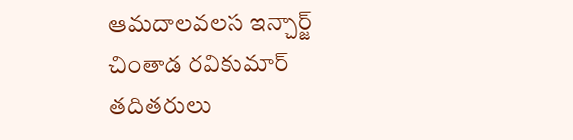ఆమదాలవలస ఇన్చార్జ్ చింతాడ రవికుమార్ తదితరులు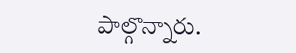పాల్గొన్నారు.